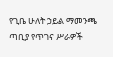የጊቤ ሁለት ኃይል ማመንጫ ጣቢያ የጥገና ሥራዎች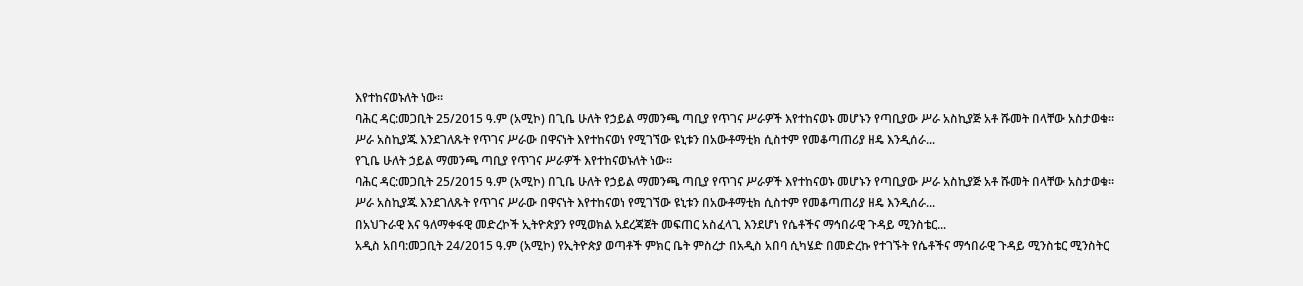እየተከናወኑለት ነው።
ባሕር ዳር:መጋቢት 25/2015 ዓ.ም (አሚኮ) በጊቤ ሁለት የኃይል ማመንጫ ጣቢያ የጥገና ሥራዎች እየተከናወኑ መሆኑን የጣቢያው ሥራ አስኪያጅ አቶ ሹመት በላቸው አስታወቁ።
ሥራ አስኪያጁ እንደገለጹት የጥገና ሥራው በዋናነት እየተከናወነ የሚገኘው ዩኒቱን በአውቶማቲክ ሲስተም የመቆጣጠሪያ ዘዴ እንዲሰራ...
የጊቤ ሁለት ኃይል ማመንጫ ጣቢያ የጥገና ሥራዎች እየተከናወኑለት ነው።
ባሕር ዳር:መጋቢት 25/2015 ዓ.ም (አሚኮ) በጊቤ ሁለት የኃይል ማመንጫ ጣቢያ የጥገና ሥራዎች እየተከናወኑ መሆኑን የጣቢያው ሥራ አስኪያጅ አቶ ሹመት በላቸው አስታወቁ።
ሥራ አስኪያጁ እንደገለጹት የጥገና ሥራው በዋናነት እየተከናወነ የሚገኘው ዩኒቱን በአውቶማቲክ ሲስተም የመቆጣጠሪያ ዘዴ እንዲሰራ...
በአህጉራዊ እና ዓለማቀፋዊ መድረኮች ኢትዮጵያን የሚወክል አደረጃጀት መፍጠር አስፈላጊ እንደሆነ የሴቶችና ማኅበራዊ ጉዳይ ሚንስቴር...
አዲስ አበባ:መጋቢት 24/2015 ዓ.ም (አሚኮ) የኢትዮጵያ ወጣቶች ምክር ቤት ምስረታ በአዲስ አበባ ሲካሄድ በመድረኩ የተገኙት የሴቶችና ማኅበራዊ ጉዳይ ሚንስቴር ሚንስትር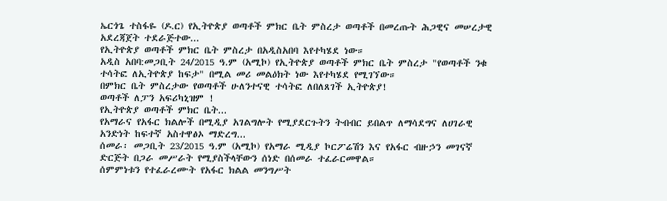ኤርጎጌ ተስፋዬ (ዶ.ር) የኢትዮጵያ ወጣቶች ምክር ቤት ምስረታ ወጣቶች በመረጡት ሕጋዊና መሠረታዊ አደረጃጀት ተደራጅተው...
የኢትዮጵያ ወጣቶች ምክር ቤት ምስረታ በአዲስአበባ እየተካሄደ ነው።
አዲስ አበባ:መጋቢት 24/2015 ዓ.ም (አሚኮ) የኢትዮጵያ ወጣቶች ምክር ቤት ምስረታ "የወጣቶች ንቁ ተሳትፎ ለኢትዮጵያ ከፍታ" በሚል መሪ መልዕክት ነው እየተካሄደ የሚገኘው።
በምክር ቤት ምስረታው የወጣቶች ሁለንተናዊ ተሳትፎ ለበለጸገች ኢትዮጵያ!
ወጣቶች ለፓን አፍሪካኒዝም !
የኢትዮጵያ ወጣቶች ምክር ቤት...
የአማራና የአፋር ክልሎች በሚዲያ አገልግሎት የሚያደርጉትን ትብብር ይበልጥ ለማሳደግና ለሀገራዊ አንድነት ከፍተኛ አስተዋፅኦ ማድረግ...
ሰመራ፡ መጋቢት 23/2015 ዓ.ም (አሚኮ) የአማራ ሚዲያ ኮርፖሬሽን እና የአፋር ብዙኃን መገናኛ ድርጅት በጋራ መሥራት የሚያስችላቸውን ሰነድ በሰመራ ተፈራርመዋል።
ሰምምነቱን የተፈራረሙት የአፋር ክልል መንግሥት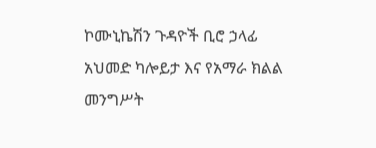ኮሙኒኬሽን ጉዳዮች ቢሮ ኃላፊ አህመድ ካሎይታ እና የአማራ ክልል መንግሥት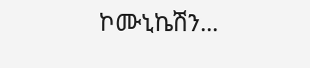ኮሙኒኬሽን...